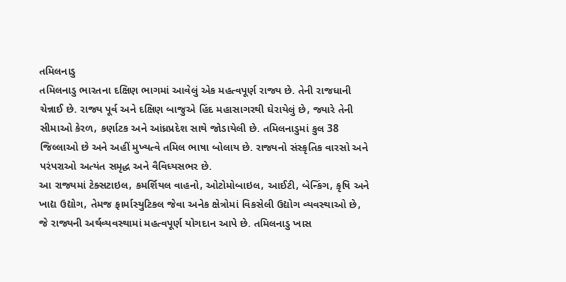તમિલનાડુ
તમિલનાડુ ભારતના દક્ષિણ ભાગમાં આવેલું એક મહત્વપૂર્ણ રાજ્ય છે. તેની રાજધાની ચેન્નાઈ છે. રાજ્ય પૂર્વ અને દક્ષિણ બાજુએ હિંદ મહાસાગરથી ઘેરાયેલું છે, જ્યારે તેની સીમાઓ કેરળ, કર્ણાટક અને આંધ્રપ્રદેશ સાથે જોડાયેલી છે. તમિલનાડુમાં કુલ 38 જિલ્લાઓ છે અને અહીં મુખ્યત્વે તમિલ ભાષા બોલાય છે. રાજ્યનો સંસ્કૃતિક વારસો અને પરંપરાઓ અત્યંત સમૃદ્ધ અને વૈવિધ્યસભર છે.
આ રાજ્યમાં ટેક્સટાઇલ, કમર્શિયલ વાહનો, ઓટોમોબાઇલ, આઈટી, બેન્કિંગ, કૃષિ અને ખાદ્ય ઉદ્યોગ, તેમજ ફાર્માસ્યુટિકલ જેવા અનેક ક્ષેત્રોમાં વિકસેલી ઉદ્યોગ વ્યવસ્થાઓ છે, જે રાજ્યની અર્થવ્યવસ્થામાં મહત્વપૂર્ણ યોગદાન આપે છે. તમિલનાડુ ખાસ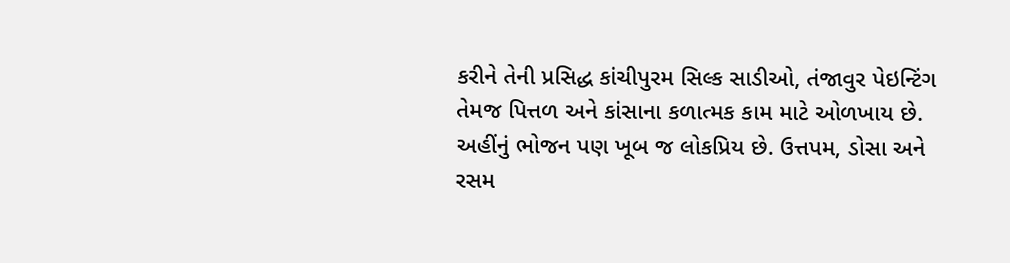કરીને તેની પ્રસિદ્ધ કાંચીપુરમ સિલ્ક સાડીઓ, તંજાવુર પેઇન્ટિંગ તેમજ પિત્તળ અને કાંસાના કળાત્મક કામ માટે ઓળખાય છે.
અહીંનું ભોજન પણ ખૂબ જ લોકપ્રિય છે. ઉત્તપમ, ડોસા અને રસમ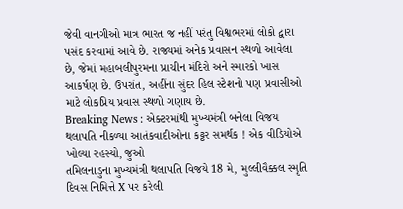જેવી વાનગીઓ માત્ર ભારત જ નહીં પરંતુ વિશ્વભરમાં લોકો દ્વારા પસંદ કરવામાં આવે છે. રાજ્યમાં અનેક પ્રવાસન સ્થળો આવેલા છે, જેમાં મહાબલીપુરમના પ્રાચીન મંદિરો અને સ્મારકો ખાસ આકર્ષણ છે. ઉપરાંત, અહીંના સુંદર હિલ સ્ટેશનો પણ પ્રવાસીઓ માટે લોકપ્રિય પ્રવાસ સ્થળો ગણાય છે.
Breaking News : એક્ટરમાંથી મુખ્યમંત્રી બનેલા વિજય થલાપતિ નીકળ્યા આતંકવાદીઓના કટ્ટર સમર્થક ! એક વીડિયોએ ખોલ્યા રહસ્યો, જુઓ
તમિલનાડુના મુખ્યમંત્રી થલાપતિ વિજયે 18 મે, મુલ્લીવૈક્કલ સ્મૃતિ દિવસ નિમિત્તે X પર કરેલી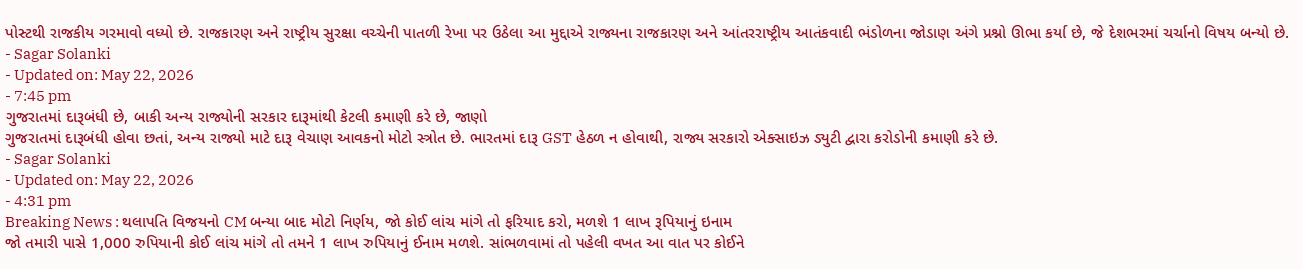પોસ્ટથી રાજકીય ગરમાવો વધ્યો છે. રાજકારણ અને રાષ્ટ્રીય સુરક્ષા વચ્ચેની પાતળી રેખા પર ઉઠેલા આ મુદ્દાએ રાજ્યના રાજકારણ અને આંતરરાષ્ટ્રીય આતંકવાદી ભંડોળના જોડાણ અંગે પ્રશ્નો ઊભા કર્યા છે, જે દેશભરમાં ચર્ચાનો વિષય બન્યો છે.
- Sagar Solanki
- Updated on: May 22, 2026
- 7:45 pm
ગુજરાતમાં દારૂબંધી છે, બાકી અન્ય રાજ્યોની સરકાર દારૂમાંથી કેટલી કમાણી કરે છે, જાણો
ગુજરાતમાં દારૂબંધી હોવા છતાં, અન્ય રાજ્યો માટે દારૂ વેચાણ આવકનો મોટો સ્ત્રોત છે. ભારતમાં દારૂ GST હેઠળ ન હોવાથી, રાજ્ય સરકારો એક્સાઇઝ ડ્યુટી દ્વારા કરોડોની કમાણી કરે છે.
- Sagar Solanki
- Updated on: May 22, 2026
- 4:31 pm
Breaking News : થલાપતિ વિજયનો CM બન્યા બાદ મોટો નિર્ણય, જો કોઈ લાંચ માંગે તો ફરિયાદ કરો, મળશે 1 લાખ રૂપિયાનું ઇનામ
જો તમારી પાસે 1,000 રુપિયાની કોઈ લાંચ માંગે તો તમને 1 લાખ રુપિયાનું ઈનામ મળશે. સાંભળવામાં તો પહેલી વખત આ વાત પર કોઈને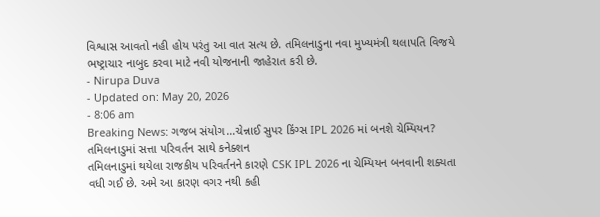વિશ્વાસ આવતો નહી હોય પરંતુ આ વાત સત્ય છે. તમિલનાડુના નવા મુખ્યમંત્રી થલાપતિ વિજયે ભષ્ટ્રાચાર નાબુદ કરવા માટે નવી યોજનાની જાહેરાત કરી છે.
- Nirupa Duva
- Updated on: May 20, 2026
- 8:06 am
Breaking News: ગજબ સંયોગ…ચેન્નાઈ સુપર કિંગ્સ IPL 2026 માં બનશે ચેમ્પિયન? તમિલનાડુમાં સત્તા પરિવર્તન સાથે કનેક્શન
તમિલનાડુમાં થયેલા રાજકીય પરિવર્તનને કારણે CSK IPL 2026 ના ચેમ્પિયન બનવાની શક્યતા વધી ગઈ છે. અમે આ કારણ વગર નથી કહી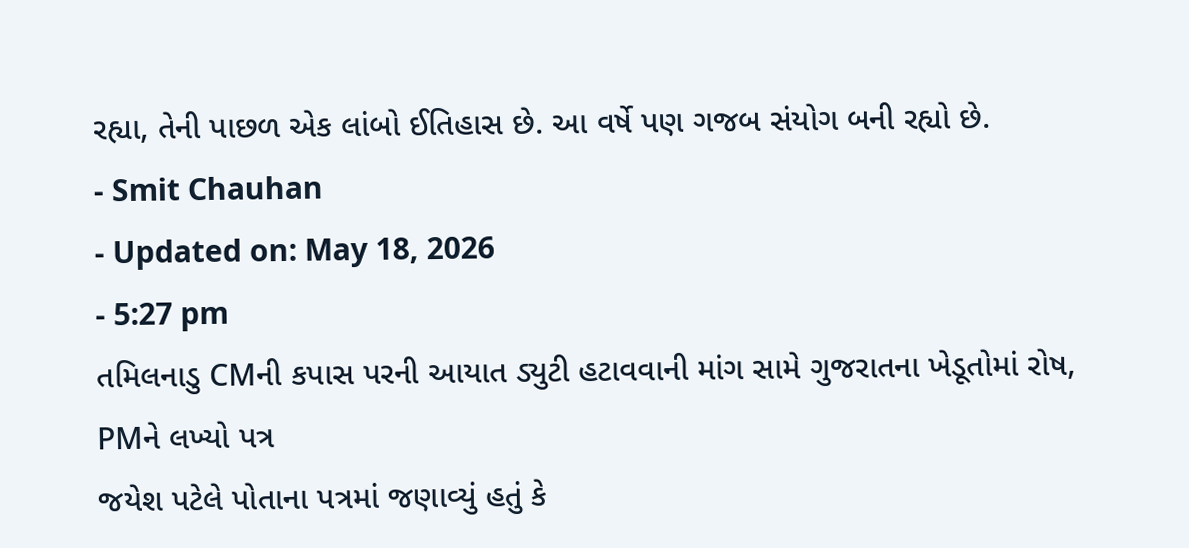રહ્યા, તેની પાછળ એક લાંબો ઈતિહાસ છે. આ વર્ષે પણ ગજબ સંયોગ બની રહ્યો છે.
- Smit Chauhan
- Updated on: May 18, 2026
- 5:27 pm
તમિલનાડુ CMની કપાસ પરની આયાત ડ્યુટી હટાવવાની માંગ સામે ગુજરાતના ખેડૂતોમાં રોષ, PMને લખ્યો પત્ર
જયેશ પટેલે પોતાના પત્રમાં જણાવ્યું હતું કે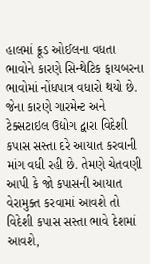હાલમાં ક્રૂડ ઓઈલના વધતા ભાવોને કારણે સિન્થેટિક ફાયબરના ભાવોમાં નોંધપાત્ર વધારો થયો છે. જેના કારણે ગારમેન્ટ અને ટેક્સટાઇલ ઉદ્યોગ દ્વારા વિદેશી કપાસ સસ્તા દરે આયાત કરવાની માંગ વધી રહી છે. તેમણે ચેતવણી આપી કે જો કપાસની આયાત વેરામુક્ત કરવામાં આવશે તો વિદેશી કપાસ સસ્તા ભાવે દેશમાં આવશે,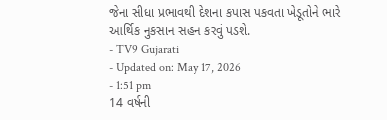જેના સીધા પ્રભાવથી દેશના કપાસ પકવતા ખેડૂતોને ભારે આર્થિક નુકસાન સહન કરવું પડશે.
- TV9 Gujarati
- Updated on: May 17, 2026
- 1:51 pm
14 વર્ષની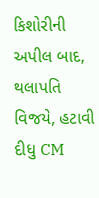કિશોરીની અપીલ બાદ, થલાપતિ વિજયે, હટાવી દીધુ CM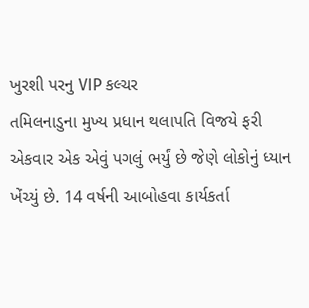ખુરશી પરનુ VIP કલ્ચર
તમિલનાડુના મુખ્ય પ્રધાન થલાપતિ વિજયે ફરી એકવાર એક એવું પગલું ભર્યું છે જેણે લોકોનું ધ્યાન ખેંચ્યું છે. 14 વર્ષની આબોહવા કાર્યકર્તા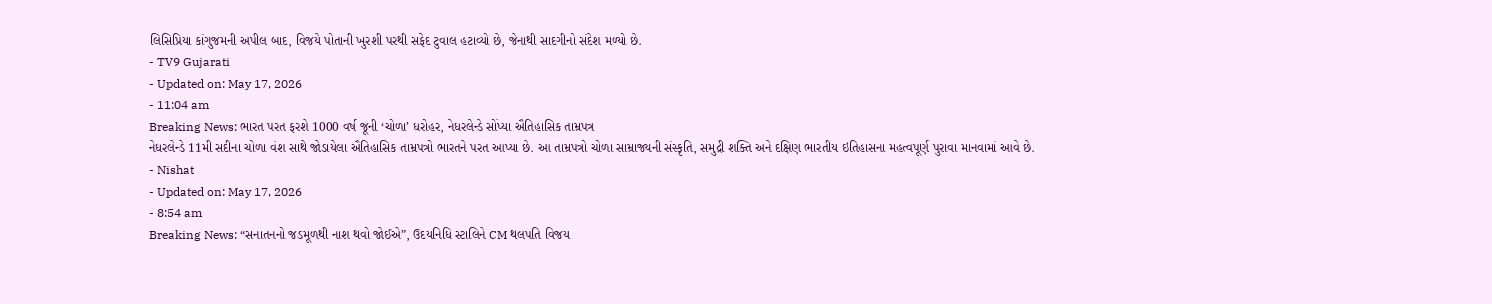લિસિપ્રિયા કાંગુજમની અપીલ બાદ, વિજયે પોતાની ખુરશી પરથી સફેદ ટુવાલ હટાવ્યો છે, જેનાથી સાદગીનો સંદેશ મળ્યો છે.
- TV9 Gujarati
- Updated on: May 17, 2026
- 11:04 am
Breaking News: ભારત પરત ફરશે 1000 વર્ષ જૂની ‘ચોળા’ ધરોહર, નેધરલેન્ડે સોંપ્યા ઐતિહાસિક તામ્રપત્ર
નેધરલેન્ડે 11મી સદીના ચોળા વંશ સાથે જોડાયેલા ઐતિહાસિક તામ્રપત્રો ભારતને પરત આપ્યા છે. આ તામ્રપત્રો ચોળા સામ્રાજ્યની સંસ્કૃતિ, સમુદ્રી શક્તિ અને દક્ષિણ ભારતીય ઇતિહાસના મહત્વપૂર્ણ પુરાવા માનવામાં આવે છે.
- Nishat
- Updated on: May 17, 2026
- 8:54 am
Breaking News: “સનાતનનો જડમૂળથી નાશ થવો જોઈએ”, ઉદયનિધિ સ્ટાલિને CM થલપતિ વિજય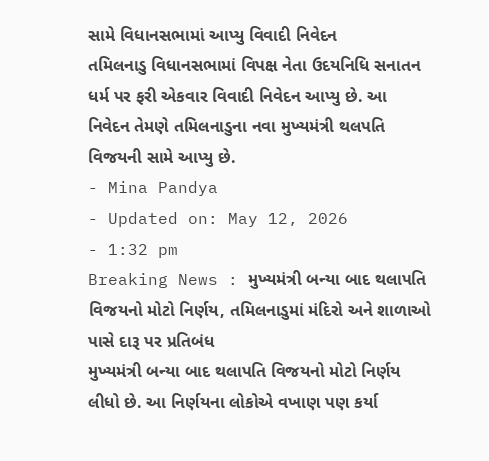સામે વિધાનસભામાં આપ્યુ વિવાદી નિવેદન
તમિલનાડુ વિધાનસભામાં વિપક્ષ નેતા ઉદયનિધિ સનાતન ધર્મ પર ફરી એકવાર વિવાદી નિવેદન આપ્યુ છે. આ નિવેદન તેમણે તમિલનાડુના નવા મુખ્યમંત્રી થલપતિ વિજયની સામે આપ્યુ છે.
- Mina Pandya
- Updated on: May 12, 2026
- 1:32 pm
Breaking News : મુખ્યમંત્રી બન્યા બાદ થલાપતિ વિજયનો મોટો નિર્ણય, તમિલનાડુમાં મંદિરો અને શાળાઓ પાસે દારૂ પર પ્રતિબંધ
મુખ્યમંત્રી બન્યા બાદ થલાપતિ વિજયનો મોટો નિર્ણય લીધો છે. આ નિર્ણયના લોકોએ વખાણ પણ કર્યા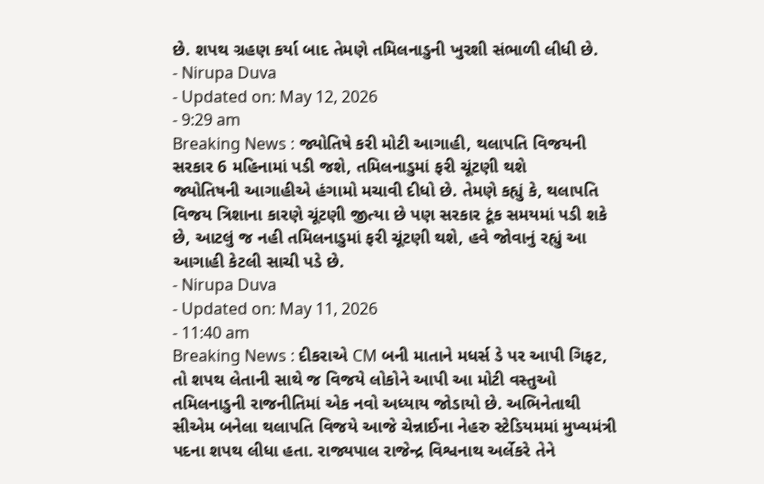છે. શપથ ગ્રહણ કર્યા બાદ તેમણે તમિલનાડુની ખુરશી સંભાળી લીધી છે.
- Nirupa Duva
- Updated on: May 12, 2026
- 9:29 am
Breaking News : જ્યોતિષે કરી મોટી આગાહી, થલાપતિ વિજયની સરકાર 6 મહિનામાં પડી જશે, તમિલનાડુમાં ફરી ચૂંટણી થશે
જ્યોતિષની આગાહીએ હંગામો મચાવી દીધો છે. તેમણે કહ્યું કે, થલાપતિ વિજય ત્રિશાના કારણે ચૂંટણી જીત્યા છે પણ સરકાર ટૂંક સમયમાં પડી શકે છે, આટલું જ નહી તમિલનાડુમાં ફરી ચૂંટણી થશે, હવે જોવાનું રહ્યું આ આગાહી કેટલી સાચી પડે છે.
- Nirupa Duva
- Updated on: May 11, 2026
- 11:40 am
Breaking News : દીકરાએ CM બની માતાને મધર્સ ડે પર આપી ગિફટ, તો શપથ લેતાની સાથે જ વિજયે લોકોને આપી આ મોટી વસ્તુઓ
તમિલનાડુની રાજનીતિમાં એક નવો અધ્યાય જોડાયો છે. અભિનેતાથી સીએમ બનેલા થલાપતિ વિજયે આજે ચેન્નાઈના નેહરુ સ્ટેડિયમમાં મુખ્યમંત્રી પદના શપથ લીધા હતા. રાજ્યપાલ રાજેન્દ્ર વિશ્વનાથ અર્લેકરે તેને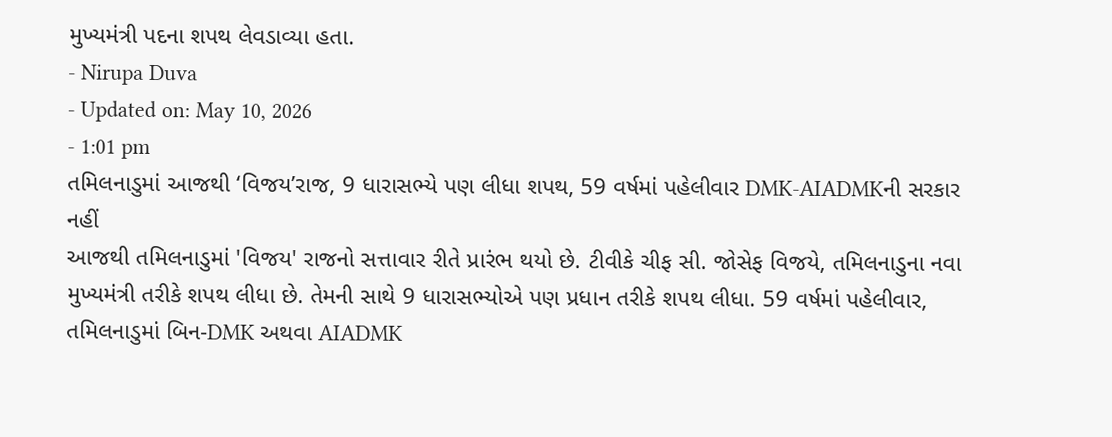મુખ્યમંત્રી પદના શપથ લેવડાવ્યા હતા.
- Nirupa Duva
- Updated on: May 10, 2026
- 1:01 pm
તમિલનાડુમાં આજથી ‘વિજય’રાજ, 9 ધારાસભ્યે પણ લીધા શપથ, 59 વર્ષમાં પહેલીવાર DMK-AIADMKની સરકાર નહીં
આજથી તમિલનાડુમાં 'વિજય' રાજનો સત્તાવાર રીતે પ્રારંભ થયો છે. ટીવીકે ચીફ સી. જોસેફ વિજયે, તમિલનાડુના નવા મુખ્યમંત્રી તરીકે શપથ લીધા છે. તેમની સાથે 9 ધારાસભ્યોએ પણ પ્રધાન તરીકે શપથ લીધા. 59 વર્ષમાં પહેલીવાર, તમિલનાડુમાં બિન-DMK અથવા AIADMK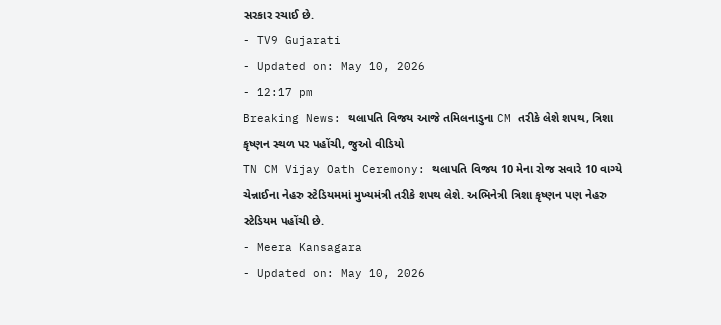સરકાર રચાઈ છે.
- TV9 Gujarati
- Updated on: May 10, 2026
- 12:17 pm
Breaking News: થલાપતિ વિજય આજે તમિલનાડુના CM તરીકે લેશે શપથ, ત્રિશા કૃષ્ણન સ્થળ પર પહોંચી, જુઓ વીડિયો
TN CM Vijay Oath Ceremony: થલાપતિ વિજય 10 મેના રોજ સવારે 10 વાગ્યે ચેન્નાઈના નેહરુ સ્ટેડિયમમાં મુખ્યમંત્રી તરીકે શપથ લેશે. અભિનેત્રી ત્રિશા કૃષ્ણન પણ નેહરુ સ્ટેડિયમ પહોંચી છે.
- Meera Kansagara
- Updated on: May 10, 2026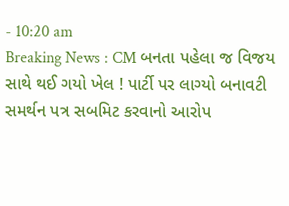- 10:20 am
Breaking News : CM બનતા પહેલા જ વિજય સાથે થઈ ગયો ખેલ ! પાર્ટી પર લાગ્યો બનાવટી સમર્થન પત્ર સબમિટ કરવાનો આરોપ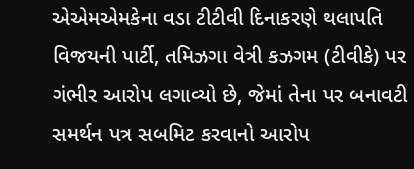એએમએમકેના વડા ટીટીવી દિનાકરણે થલાપતિ વિજયની પાર્ટી, તમિઝગા વેત્રી કઝગમ (ટીવીકે) પર ગંભીર આરોપ લગાવ્યો છે, જેમાં તેના પર બનાવટી સમર્થન પત્ર સબમિટ કરવાનો આરોપ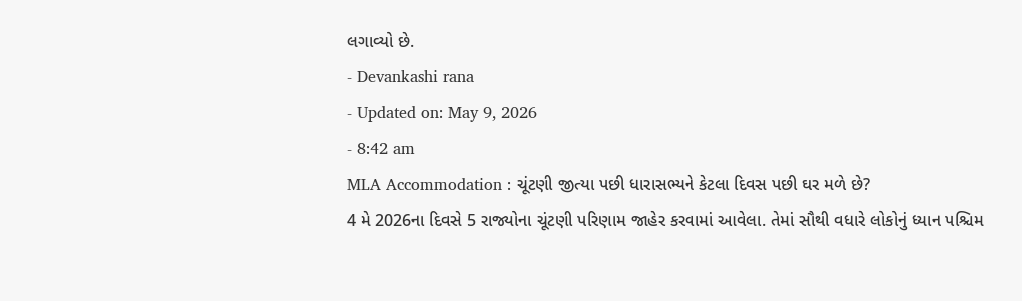લગાવ્યો છે.
- Devankashi rana
- Updated on: May 9, 2026
- 8:42 am
MLA Accommodation : ચૂંટણી જીત્યા પછી ધારાસભ્યને કેટલા દિવસ પછી ઘર મળે છે?
4 મે 2026ના દિવસે 5 રાજ્યોના ચૂંટણી પરિણામ જાહેર કરવામાં આવેલા. તેમાં સૌથી વધારે લોકોનું ધ્યાન પશ્ચિમ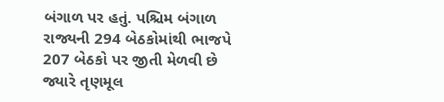બંગાળ પર હતું. પશ્ચિમ બંગાળ રાજ્યની 294 બેઠકોમાંથી ભાજપે 207 બેઠકો પર જીતી મેળવી છે જ્યારે તૃણમૂલ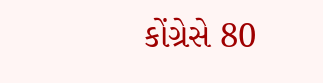કોંગ્રેસે 80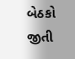બેઠકો જીતી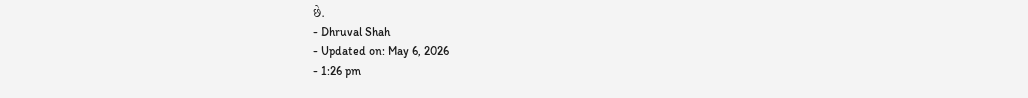છે.
- Dhruval Shah
- Updated on: May 6, 2026
- 1:26 pm